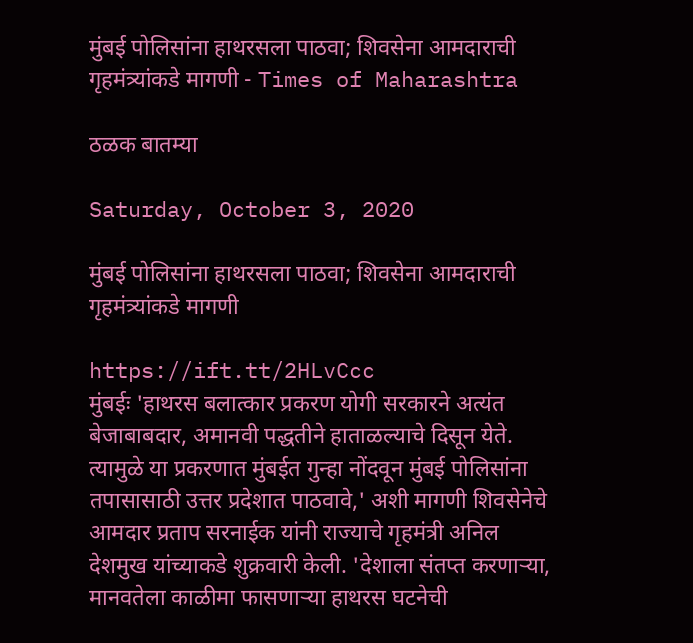मुंबई पोलिसांना हाथरसला पाठवा; शिवसेना आमदाराची गृहमंत्र्यांकडे मागणी - Times of Maharashtra

ठळक बातम्या

Saturday, October 3, 2020

मुंबई पोलिसांना हाथरसला पाठवा; शिवसेना आमदाराची गृहमंत्र्यांकडे मागणी

https://ift.tt/2HLvCcc
मुंबईः 'हाथरस बलात्कार प्रकरण योगी सरकारने अत्यंत बेजाबाबदार, अमानवी पद्धतीने हाताळल्याचे दिसून येते. त्यामुळे या प्रकरणात मुंबईत गुन्हा नोंदवून मुंबई पोलिसांना तपासासाठी उत्तर प्रदेशात पाठवावे,' अशी मागणी शिवसेनेचे आमदार प्रताप सरनाईक यांनी राज्याचे गृहमंत्री अनिल देशमुख यांच्याकडे शुक्रवारी केली. 'देशाला संतप्त करणाऱ्या, मानवतेला काळीमा फासणाऱ्या हाथरस घटनेची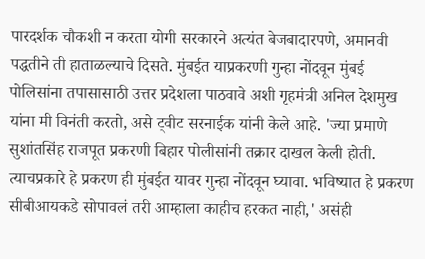पारदर्शक चौकशी न करता योगी सरकारने अत्यंत बेजबादारपणे, अमानवी पद्धतीने ती हाताळल्याचे दिसते. मुंबईत याप्रकरणी गुन्हा नोंदवून मुंबई पोलिसांना तपासासाठी उत्तर प्रदेशला पाठवावे अशी गृहमंत्री अनिल देशमुख यांना मी विनंती करतो, असे ट्वीट सरनाईक यांनी केले आहे. 'ज्या प्रमाणे सुशांतसिंह राजपूत प्रकरणी बिहार पोलीसांनी तक्रार दाखल केली होती. त्याचप्रकारे हे प्रकरण ही मुंबईत यावर गुन्हा नोंदवून घ्यावा. भविष्यात हे प्रकरण सीबीआयकडे सोपावलं तरी आम्हाला काहीच हरकत नाही,' असंही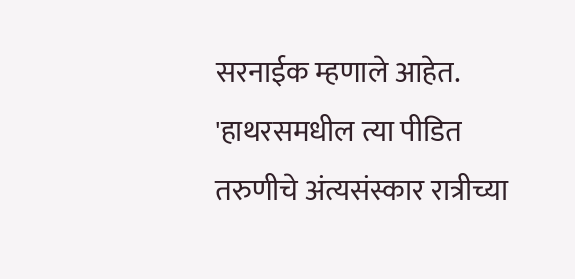सरनाईक म्हणाले आहेत. 'हाथरसमधील त्या पीडित तरुणीचे अंत्यसंस्कार रात्रीच्या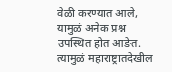वेळी करण्यात आले, यामुळं अनेक प्रश्न उपस्थित होत आङेत. त्यामुळं महाराष्ट्रातदेखील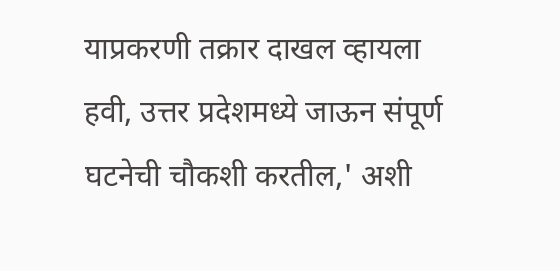याप्रकरणी तक्रार दाखल व्हायला हवी, उत्तर प्रदेशमध्ये जाऊन संपूर्ण घटनेची चौकशी करतील,' अशी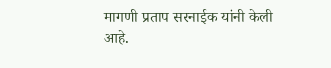मागणी प्रताप सरनाईक यांनी केली आहे.